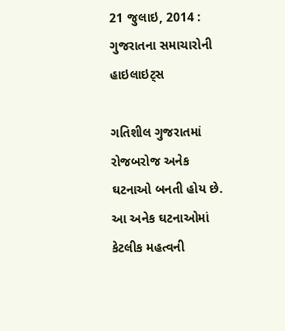21 જુલાઇ, 2014 : ગુજરાતના સમાચારોની હાઇલાઇટ્સ

ગતિશીલ ગુજરાતમાં રોજબરોજ અનેક ઘટનાઓ બનતી હોય છે. આ અનેક ઘટનાઓમાં કેટલીક મહત્વની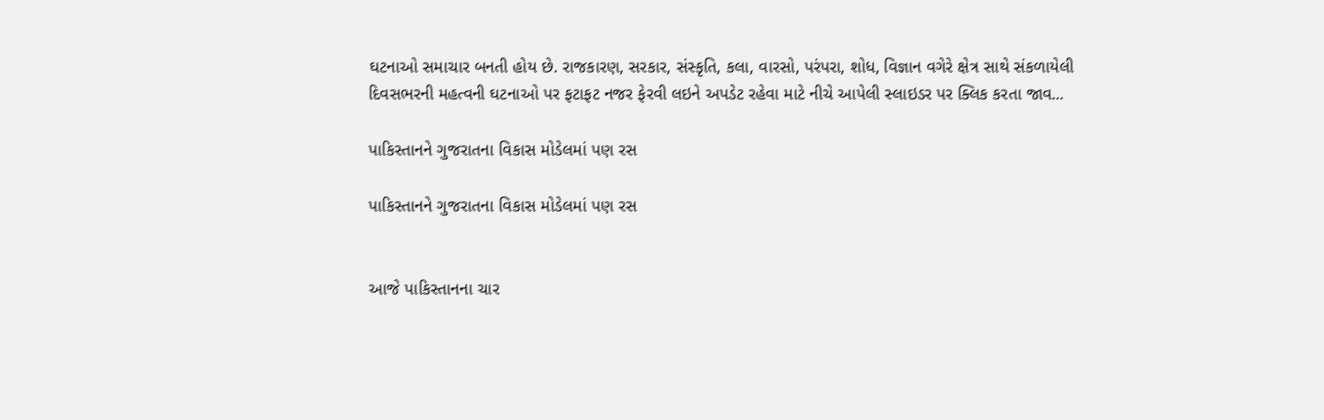ઘટનાઓ સમાચાર બનતી હોય છે. રાજકારણ, સરકાર, સંસ્કૃતિ, કલા, વારસો, પરંપરા, શોધ, વિજ્ઞાન વગેરે ક્ષેત્ર સાથે સંકળાયેલી દિવસભરની મહત્વની ઘટનાઓ પર ફટાફટ નજર ફેરવી લઇને અપડેટ રહેવા માટે નીચે આપેલી સ્લાઇડર પર ક્લિક કરતા જાવ...

પાકિસ્તાનને ગુજરાતના વિકાસ મોડેલમાં પણ રસ

પાકિસ્તાનને ગુજરાતના વિકાસ મોડેલમાં પણ રસ


આજે પાકિસ્તાનના ચાર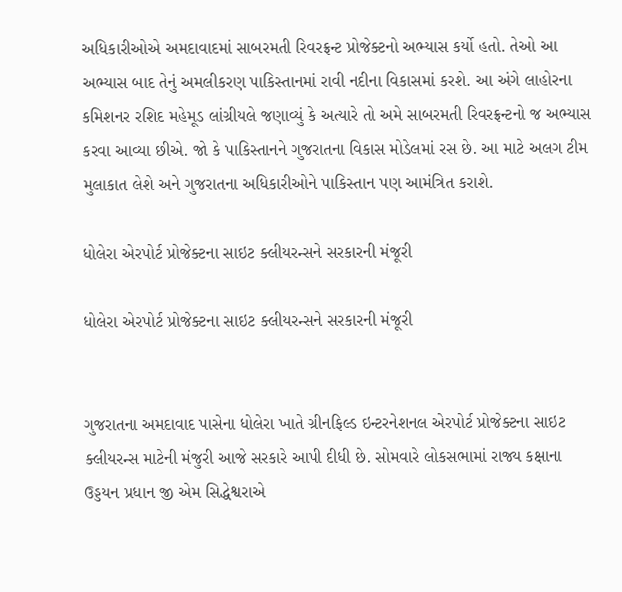અધિકારીઓએ અમદાવાદમાં સાબરમતી રિવરફ્રન્ટ પ્રોજેક્ટનો અભ્યાસ કર્યો હતો. તેઓ આ અભ્યાસ બાદ તેનું અમલીકરણ પાકિસ્તાનમાં રાવી નદીના વિકાસમાં કરશે. આ અંગે લાહોરના કમિશનર રશિદ મહેમૂડ લાંગ્રીયલે જણાવ્યું કે અત્યારે તો અમે સાબરમતી રિવરફ્રન્ટનો જ અભ્યાસ કરવા આવ્યા છીએ. જો કે પાકિસ્તાનને ગુજરાતના વિકાસ મોડેલમાં રસ છે. આ માટે અલગ ટીમ મુલાકાત લેશે અને ગુજરાતના અધિકારીઓને પાકિસ્તાન પણ આમંત્રિત કરાશે.

ધોલેરા એરપોર્ટ પ્રોજેક્ટના સાઇટ ક્લીયરન્સને સરકારની મંજૂરી

ધોલેરા એરપોર્ટ પ્રોજેક્ટના સાઇટ ક્લીયરન્સને સરકારની મંજૂરી


ગુજરાતના અમદાવાદ પાસેના ધોલેરા ખાતે ગ્રીનફિલ્ડ ઇન્ટરનેશનલ એરપોર્ટ પ્રોજેક્ટના સાઇટ ક્લીયરન્સ માટેની મંજુરી આજે સરકારે આપી દીધી છે. સોમવારે લોકસભામાં રાજ્ય કક્ષાના ઉડ્ડયન પ્રધાન જી એમ સિદ્ધેશ્વરાએ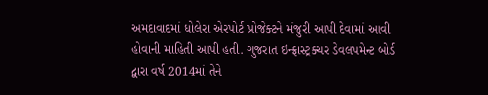અમદાવાદમાં ધોલેરા એરપોર્ટ પ્રોજેક્ટને મંજુરી આપી દેવામાં આવી હોવાની માહિતી આપી હતી. ગુજરાત ઇન્ફ્રાસ્ટ્રક્ચર ડેવલપમેન્ટ બોર્ડ દ્વારા વર્ષ 2014માં તેને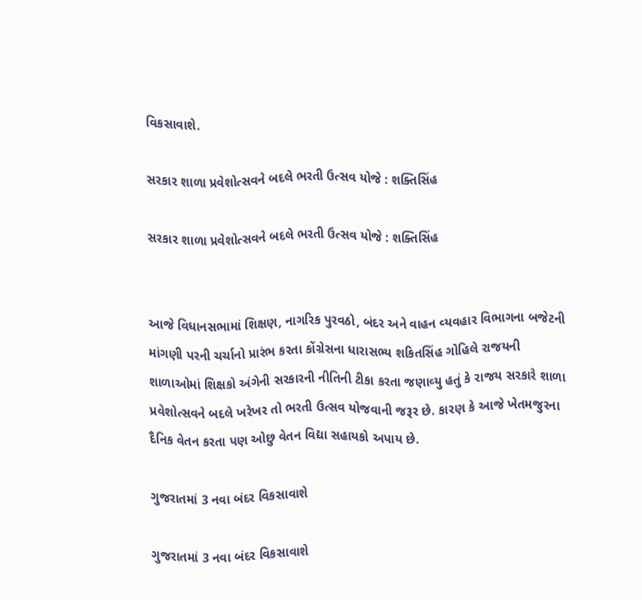વિકસાવાશે.

સરકાર શાળા પ્રવેશોત્સવને બદલે ભરતી ઉત્સવ યોજે : શક્તિસિંહ

સરકાર શાળા પ્રવેશોત્સવને બદલે ભરતી ઉત્સવ યોજે : શક્તિસિંહ


આજે વિધાનસભામાં શિક્ષણ, નાગરિક પુરવઠો, બંદર અને વાહન વ્‍યવહાર વિભાગના બજેટની માંગણી પરની ચર્ચાનો પ્રારંભ કરતા કોંગ્રેસના ધારાસભ્‍ય શકિતસિંહ ગોહિલે રાજયની શાળાઓમાં શિક્ષકો અંગેની સરકારની નીતિની ટીકા કરતા જણાવ્‍યુ હતું કે રાજય સરકારે શાળા પ્રવેશોત્‍સવને બદલે ખરેખર તો ભરતી ઉત્‍સવ યોજવાની જરૂર છે. કારણ કે આજે ખેતમજુરના દૈનિક વેતન કરતા પણ ઓછુ વેતન વિદ્યા સહાયકો અપાય છે.

ગુજરાતમાં 3 નવા બંદર વિકસાવાશે

ગુજરાતમાં 3 નવા બંદર વિકસાવાશે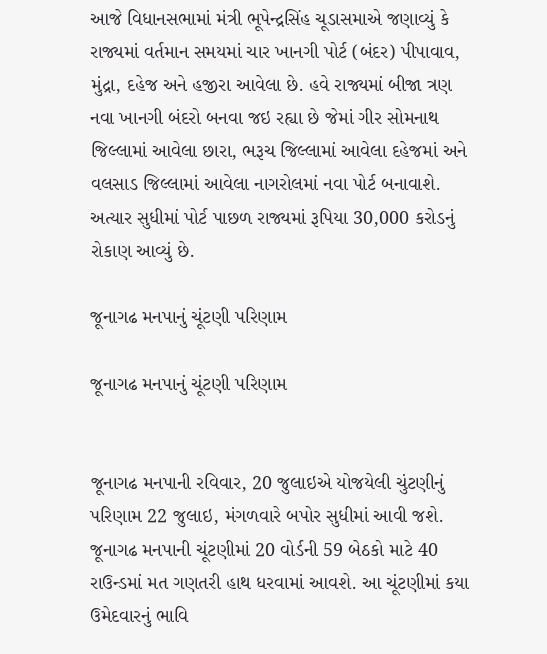આજે વિધાનસભામાં મંત્રી ભૂપેન્દ્રસિંહ ચૂડાસમાએ જણાવ્યું કે રાજ્યમાં વર્તમાન સમયમાં ચાર ખાનગી પોર્ટ (બંદર) પીપાવાવ, મુંદ્રા, દહેજ અને હજીરા આવેલા છે. હવે રાજ્યમાં બીજા ત્રણ નવા ખાનગી બંદરો બનવા જઇ રહ્યા છે જેમાં ગીર સોમનાથ જિલ્લામાં આવેલા છારા, ભરૂચ જિલ્લામાં આવેલા દહેજમાં અને વલસાડ જિલ્લામાં આવેલા નાગરોલમાં નવા પોર્ટ બનાવાશે. અત્યાર સુધીમાં પોર્ટ પાછળ રાજ્યમાં રૂપિયા 30,000 કરોડનું રોકાણ આવ્યું છે.

જૂનાગઢ મનપાનું ચૂંટણી પરિણામ

જૂનાગઢ મનપાનું ચૂંટણી પરિણામ


જૂનાગઢ મનપાની રવિવાર, 20 જુલાઇએ યોજયેલી ચુંટણીનું પરિણામ 22 જુલાઇ, મંગળવારે બપોર સુધીમાં આવી જશે. જૂનાગઢ મનપાની ચૂંટણીમાં 20 વોર્ડની 59 બેઠકો માટે 40 રાઉન્‍ડમાં મત ગણતરી હાથ ધરવામાં આવશે. આ ચૂંટણીમાં કયા ઉમેદવારનું ભાવિ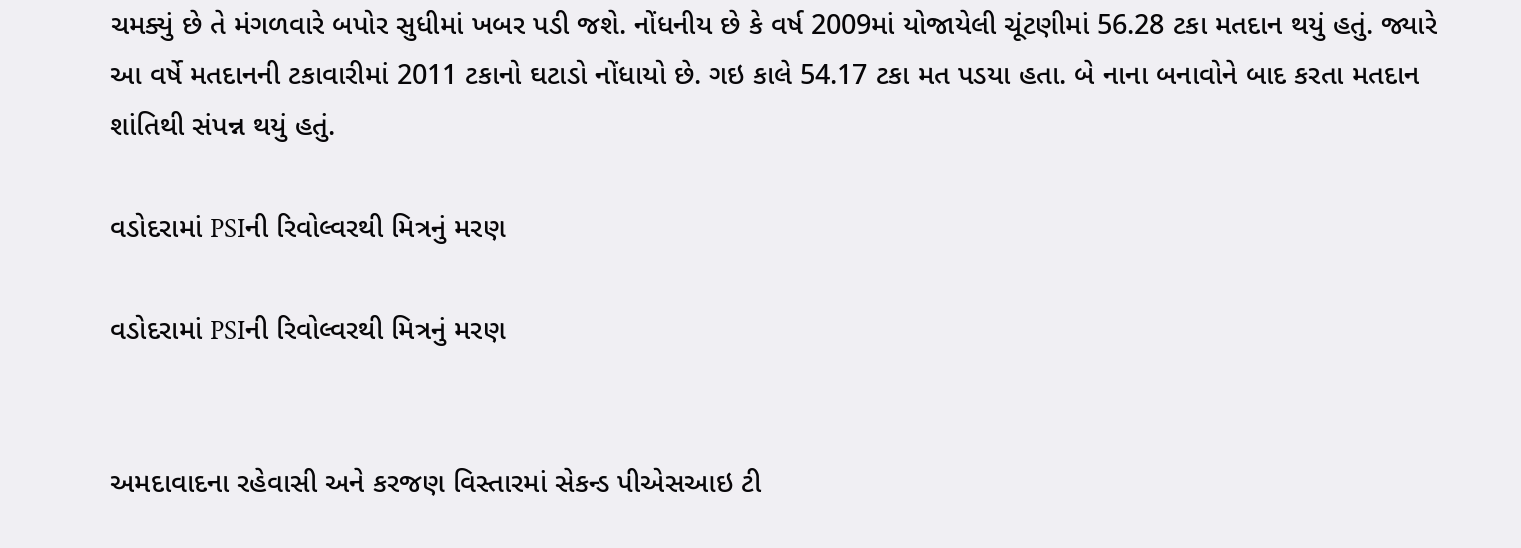ચમક્યું છે તે મંગળવારે બપોર સુધીમાં ખબર પડી જશે. નોંધનીય છે કે વર્ષ 2009માં યોજાયેલી ચૂંટણીમાં 56.28 ટકા મતદાન થયું હતું. જ્યારે આ વર્ષે મતદાનની ટકાવારીમાં 2011 ટકાનો ઘટાડો નોંધાયો છે. ગઇ કાલે 54.17 ટકા મત પડયા હતા. બે નાના બનાવોને બાદ કરતા મતદાન શાંતિથી સંપન્ન થયું હતું.

વડોદરામાં PSIની રિવોલ્વરથી મિત્રનું મરણ

વડોદરામાં PSIની રિવોલ્વરથી મિત્રનું મરણ


અમદાવાદના રહેવાસી અને કરજણ વિસ્તારમાં સેકન્ડ પીએસઆઇ ટી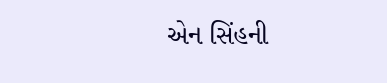એન સિંહની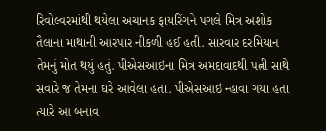રિવોલ્વરમાંથી થયેલા અચાનક ફાયરિંગને પગલે મિત્ર અશોક તૈલાના માથાની આરપાર નીકળી હઈ હતી. સારવાર દરમિયાન તેમનું મોત થયું હતું. પીએસઆઇના મિત્ર અમદાવાદથી પત્ની સાથે સવારે જ તેમના ઘરે આવેલા હતા. પીએસઆઇ ન્હાવા ગયા હતા ત્યારે આ બનાવ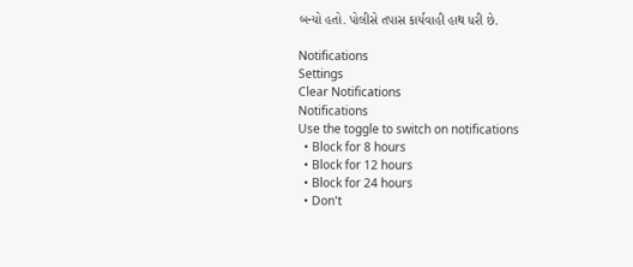બન્યો હતો. પોલીસે તપાસ કાર્યવાહી હાથ ધરી છે.

Notifications
Settings
Clear Notifications
Notifications
Use the toggle to switch on notifications
  • Block for 8 hours
  • Block for 12 hours
  • Block for 24 hours
  • Don't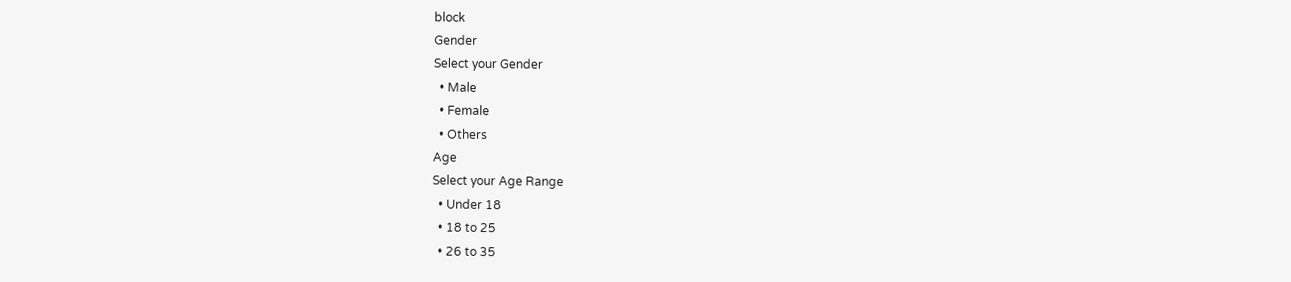block
Gender
Select your Gender
  • Male
  • Female
  • Others
Age
Select your Age Range
  • Under 18
  • 18 to 25
  • 26 to 35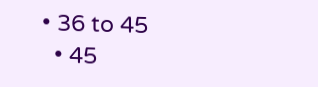• 36 to 45
  • 45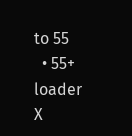to 55
  • 55+
loader
X